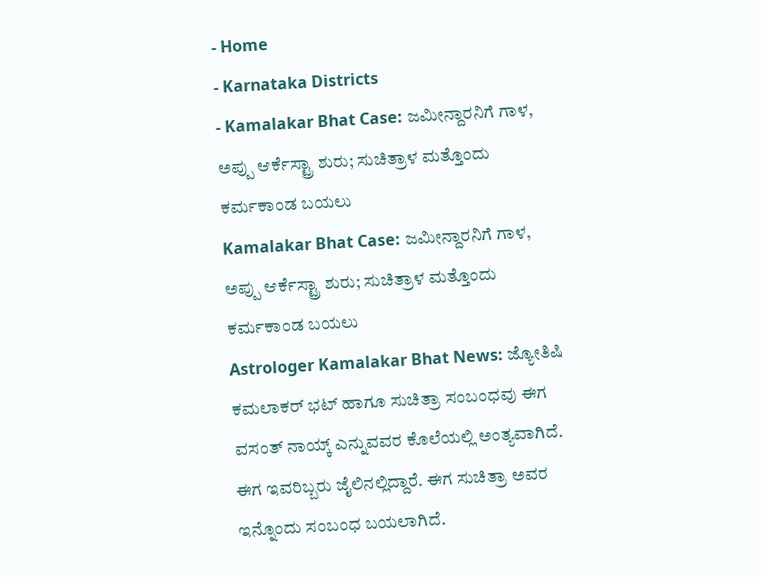- Home
- Karnataka Districts
- Kamalakar Bhat Case: ಜಮೀನ್ದಾರನಿಗೆ ಗಾಳ, ಅಪ್ಪು ಆರ್ಕೆಸ್ಟ್ರಾ ಶುರು; ಸುಚಿತ್ರಾಳ ಮತ್ತೊಂದು ಕರ್ಮಕಾಂಡ ಬಯಲು
Kamalakar Bhat Case: ಜಮೀನ್ದಾರನಿಗೆ ಗಾಳ, ಅಪ್ಪು ಆರ್ಕೆಸ್ಟ್ರಾ ಶುರು; ಸುಚಿತ್ರಾಳ ಮತ್ತೊಂದು ಕರ್ಮಕಾಂಡ ಬಯಲು
Astrologer Kamalakar Bhat News: ಜ್ಯೋತಿಷಿ ಕಮಲಾಕರ್ ಭಟ್ ಹಾಗೂ ಸುಚಿತ್ರಾ ಸಂಬಂಧವು ಈಗ ವಸಂತ್ ನಾಯ್ಕ್ ಎನ್ನುವವರ ಕೊಲೆಯಲ್ಲಿ ಅಂತ್ಯವಾಗಿದೆ. ಈಗ ಇವರಿಬ್ಬರು ಜೈಲಿನಲ್ಲಿದ್ದಾರೆ. ಈಗ ಸುಚಿತ್ರಾ ಅವರ ಇನ್ನೊಂದು ಸಂಬಂಧ ಬಯಲಾಗಿದೆ.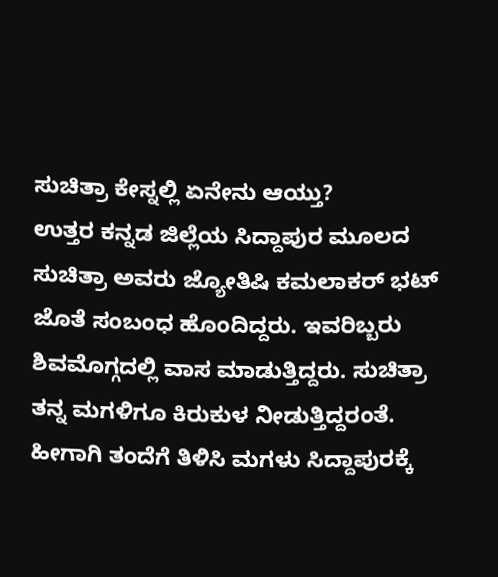ಸುಚಿತ್ರಾ ಕೇಸ್ನಲ್ಲಿ ಏನೇನು ಆಯ್ತು?
ಉತ್ತರ ಕನ್ನಡ ಜಿಲ್ಲೆಯ ಸಿದ್ದಾಪುರ ಮೂಲದ ಸುಚಿತ್ರಾ ಅವರು ಜ್ಯೋತಿಷಿ ಕಮಲಾಕರ್ ಭಟ್ ಜೊತೆ ಸಂಬಂಧ ಹೊಂದಿದ್ದರು. ಇವರಿಬ್ಬರು ಶಿವಮೊಗ್ಗದಲ್ಲಿ ವಾಸ ಮಾಡುತ್ತಿದ್ದರು. ಸುಚಿತ್ರಾ ತನ್ನ ಮಗಳಿಗೂ ಕಿರುಕುಳ ನೀಡುತ್ತಿದ್ದರಂತೆ. ಹೀಗಾಗಿ ತಂದೆಗೆ ತಿಳಿಸಿ ಮಗಳು ಸಿದ್ದಾಪುರಕ್ಕೆ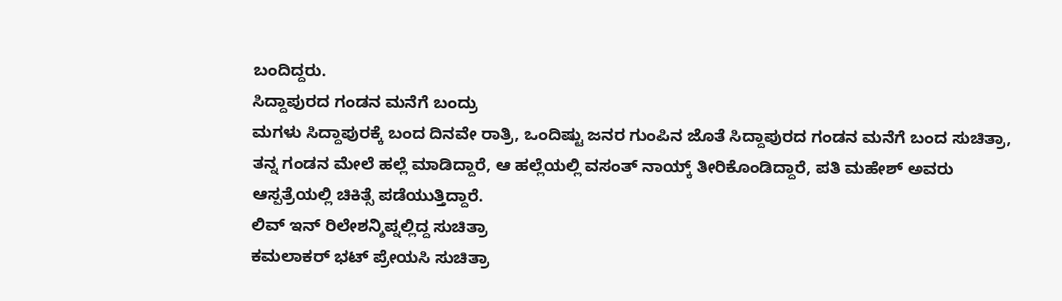ಬಂದಿದ್ದರು.
ಸಿದ್ದಾಪುರದ ಗಂಡನ ಮನೆಗೆ ಬಂದ್ರು
ಮಗಳು ಸಿದ್ದಾಪುರಕ್ಕೆ ಬಂದ ದಿನವೇ ರಾತ್ರಿ, ಒಂದಿಷ್ಟು ಜನರ ಗುಂಪಿನ ಜೊತೆ ಸಿದ್ದಾಪುರದ ಗಂಡನ ಮನೆಗೆ ಬಂದ ಸುಚಿತ್ರಾ, ತನ್ನ ಗಂಡನ ಮೇಲೆ ಹಲ್ಲೆ ಮಾಡಿದ್ದಾರೆ, ಆ ಹಲ್ಲೆಯಲ್ಲಿ ವಸಂತ್ ನಾಯ್ಕ್ ತೀರಿಕೊಂಡಿದ್ದಾರೆ, ಪತಿ ಮಹೇಶ್ ಅವರು ಆಸ್ಪತ್ರೆಯಲ್ಲಿ ಚಿಕಿತ್ಸೆ ಪಡೆಯುತ್ತಿದ್ದಾರೆ.
ಲಿವ್ ಇನ್ ರಿಲೇಶನ್ಶಿಪ್ನಲ್ಲಿದ್ದ ಸುಚಿತ್ರಾ
ಕಮಲಾಕರ್ ಭಟ್ ಪ್ರೇಯಸಿ ಸುಚಿತ್ರಾ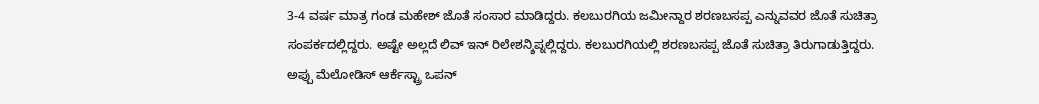3-4 ವರ್ಷ ಮಾತ್ರ ಗಂಡ ಮಹೇಶ್ ಜೊತೆ ಸಂಸಾರ ಮಾಡಿದ್ದರು. ಕಲಬುರಗಿಯ ಜಮೀನ್ದಾರ ಶರಣಬಸಪ್ಪ ಎನ್ನುವವರ ಜೊತೆ ಸುಚಿತ್ರಾ ಸಂಪರ್ಕದಲ್ಲಿದ್ದರು. ಅಷ್ಟೇ ಅಲ್ಲದೆ ಲಿವ್ ಇನ್ ರಿಲೇಶನ್ಶಿಪ್ನಲ್ಲಿದ್ದರು. ಕಲಬುರಗಿಯಲ್ಲಿ ಶರಣಬಸಪ್ಪ ಜೊತೆ ಸುಚಿತ್ರಾ ತಿರುಗಾಡುತ್ತಿದ್ದರು.
ಅಪ್ಪು ಮೆಲೋಡಿಸ್ ಆರ್ಕೆಸ್ಟ್ರಾ ಒಪನ್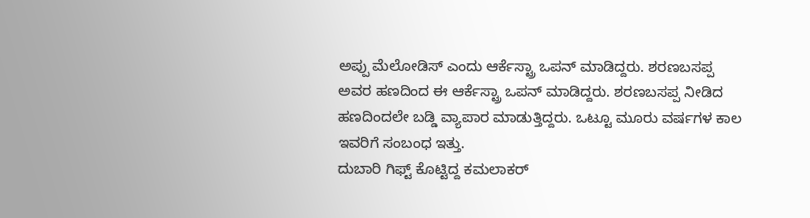ಅಪ್ಪು ಮೆಲೋಡಿಸ್ ಎಂದು ಆರ್ಕೆಸ್ಟ್ರಾ ಒಪನ್ ಮಾಡಿದ್ದರು. ಶರಣಬಸಪ್ಪ ಅವರ ಹಣದಿಂದ ಈ ಆರ್ಕೆಸ್ಟ್ರಾ ಒಪನ್ ಮಾಡಿದ್ದರು. ಶರಣಬಸಪ್ಪ ನೀಡಿದ ಹಣದಿಂದಲೇ ಬಡ್ಡಿ ವ್ಯಾಪಾರ ಮಾಡುತ್ತಿದ್ದರು. ಒಟ್ಟೂ ಮೂರು ವರ್ಷಗಳ ಕಾಲ ಇವರಿಗೆ ಸಂಬಂಧ ಇತ್ತು.
ದುಬಾರಿ ಗಿಫ್ಟ್ ಕೊಟ್ಟಿದ್ದ ಕಮಲಾಕರ್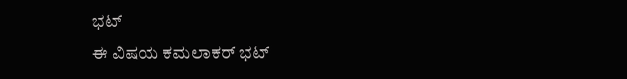ಭಟ್
ಈ ವಿಷಯ ಕಮಲಾಕರ್ ಭಟ್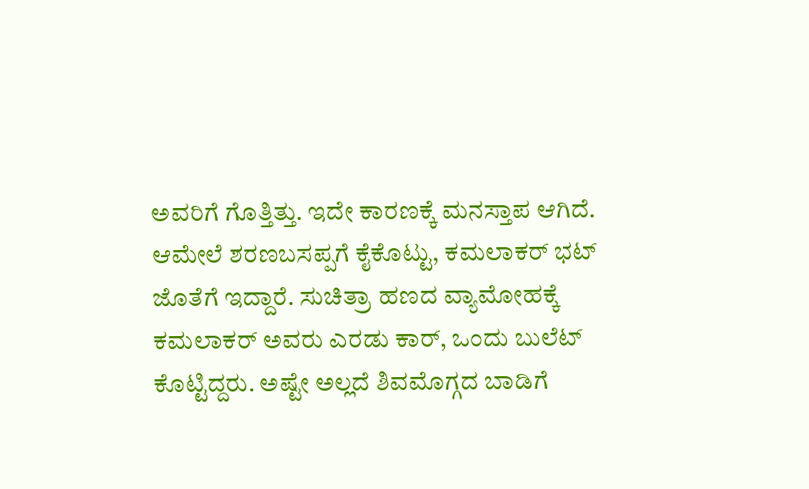ಅವರಿಗೆ ಗೊತ್ತಿತ್ತು. ಇದೇ ಕಾರಣಕ್ಕೆ ಮನಸ್ತಾಪ ಆಗಿದೆ. ಆಮೇಲೆ ಶರಣಬಸಪ್ಪಗೆ ಕೈಕೊಟ್ಟು, ಕಮಲಾಕರ್ ಭಟ್ ಜೊತೆಗೆ ಇದ್ದಾರೆ. ಸುಚಿತ್ರಾ ಹಣದ ವ್ಯಾಮೋಹಕ್ಕೆ ಕಮಲಾಕರ್ ಅವರು ಎರಡು ಕಾರ್, ಒಂದು ಬುಲೆಟ್ ಕೊಟ್ಟಿದ್ದರು. ಅಷ್ಟೇ ಅಲ್ಲದೆ ಶಿವಮೊಗ್ಗದ ಬಾಡಿಗೆ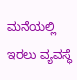ಮನೆಯಲ್ಲಿ ಇರಲು ವ್ಯವಸ್ಥೆ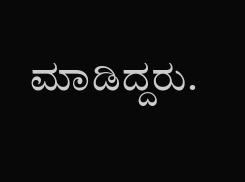ಮಾಡಿದ್ದರು.